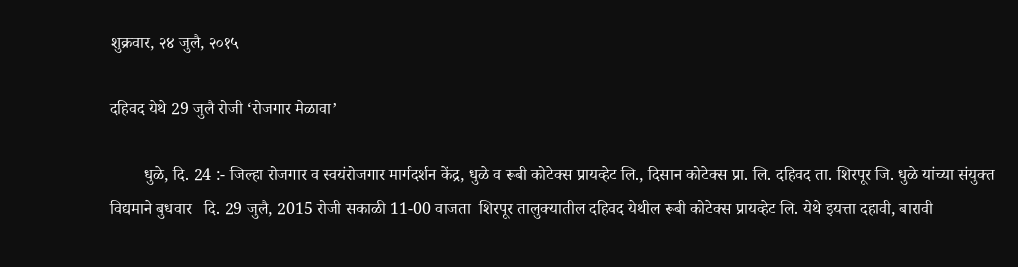शुक्रवार, २४ जुलै, २०१५

दहिवद येथे 29 जुलै रोजी ‘रोजगार मेळावा’

        धुळे, दि. 24 :- जिल्हा रोजगार व स्वयंरोजगार मार्गदर्शन केंद्र, धुळे व रूबी कोटेक्स प्रायव्हेट लि., दिसान कोटेक्स प्रा. लि. दहिवद ता. शिरपूर जि. धुळे यांच्या संयुक्त विद्यमाने बुधवार   दि. 29 जुलै, 2015 रोजी सकाळी 11-00 वाजता ‍ शिरपूर तालुक्यातील दहिवद येथील रूबी कोटेक्स प्रायव्हेट लि. येथे इयत्ता दहावी, बारावी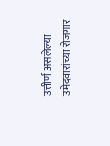उत्तीर्ण असलेल्या  उमेदवारांच्या रोजगार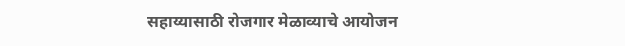सहाय्यासाठी रोजगार मेळाव्याचे आयोजन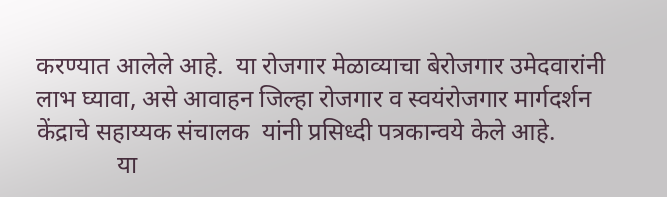करण्यात आलेले आहे.  या रोजगार मेळाव्याचा बेरोजगार उमेदवारांनी लाभ घ्यावा, असे आवाहन जिल्हा रोजगार व स्वयंरोजगार मार्गदर्शन केंद्राचे सहाय्यक संचालक  यांनी प्रसिध्दी पत्रकान्वये केले आहे.
             या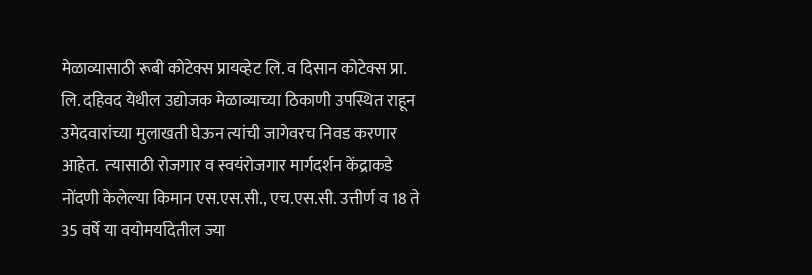मेळाव्यासाठी रूबी कोटेक्स प्रायव्हेट लि. व दिसान कोटेक्स प्रा. लि. दहिवद येथील उद्योजक मेळाव्याच्या ठिकाणी उपस्थित राहून उमेदवारांच्या मुलाखती घेऊन त्यांची जागेवरच निवड करणार आहेत.  त्‍यासाठी रोजगार व स्वयंरोजगार मार्गदर्शन केंद्राकडे नोंदणी केलेल्या किमान एस.एस.सी., एच.एस.सी. उत्तीर्ण व 18 ते 35 वर्षे या वयोमर्यादेतील ज्या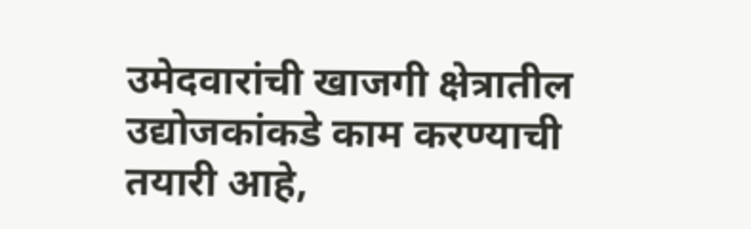उमेदवारांची खाजगी क्षेत्रातील उद्योजकांकडे काम करण्याची तयारी आहे,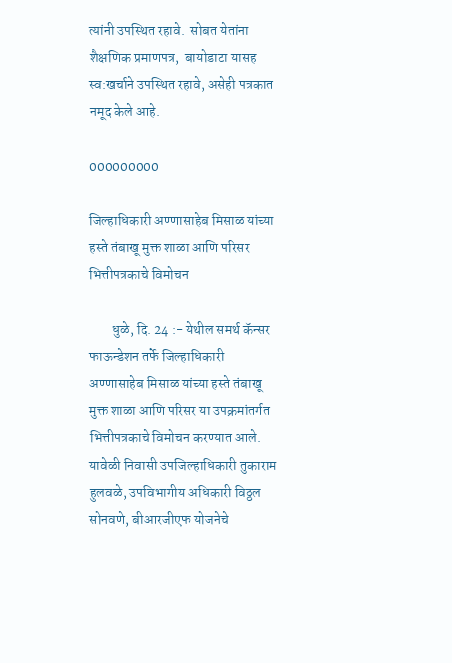त्यांनी उपस्थित रहावे.  सोबत येतांना शैक्षणिक प्रमाणपत्र,  बायोडाटा यासह स्व:खर्चाने उपस्थित रहावे, असेही पत्रकात नमूद केले आहे.

000000000

जिल्हाधिकारी अण्णासाहेब मिसाळ यांच्या हस्ते तंबाखू मुक्त शाळा आणि परिसर भित्तीपत्रकाचे विमोचन

        धुळे, दि. 24 :- येथील समर्थ कॅन्सर फाऊन्डेशन तर्फे जिल्हाधिकारी अण्णासाहेब मिसाळ यांच्या हस्ते तंबाखू मुक्त शाळा आणि परिसर या उपक्रमांतर्गत भित्तीपत्रकाचे विमोचन करण्यात आले.  यावेळी निवासी उपजिल्हाधिकारी तुकाराम हुलवळे, उपविभागीय अधिकारी विठ्ठल सोनवणे, बीआरजीएफ योजनेचे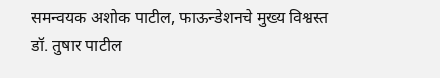समन्वयक अशोक पाटील, फाऊन्डेशनचे मुख्य विश्वस्त डॉ. तुषार पाटील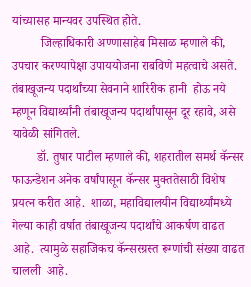यांच्यासह मान्यवर उपस्थित होते.
         जिल्हाधिकारी अण्णासाहेब मिसाळ म्हणाले की, उपचार करण्यापेक्षा उपाययोजना राबविणे महत्वाचे असते.  तंबाखूजन्य पदार्थांच्या सेवनाने शारिरीक हानी  होऊ नये म्हणून विद्यार्थ्यांनी तंबाखूजन्य पदार्थांपासून दूर रहावे, असे यावेळी सांगितले.
        डॉ. तुषार पाटील म्हणाले की, शहरातील समर्थ कॅन्सर फाऊन्डेशन अनेक वर्षांपासून कॅन्सर मुक्ततेसाठी विशेष प्रयत्न करीत आहे.  शाळा, महाविद्यालयीन विद्यार्थ्यांमध्ये गेल्या काही वर्षात तंबाखूजन्य पदार्थांचे आकर्षण वाढत आहे.  त्यामुळे सहाजिकच कॅन्सरग्रस्त रूग्णांची संख्या वाढत चालली  आहे.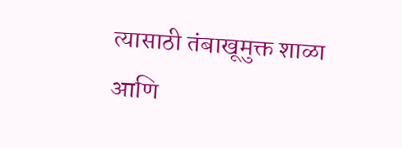त्यासाठी तंबाखूमुक्त शाळा आणि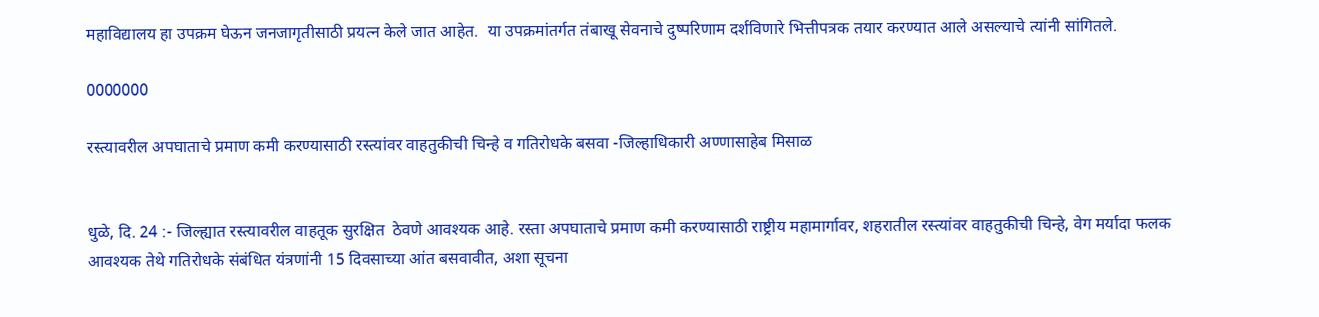महाविद्यालय हा उपक्रम घेऊन जनजागृतीसाठी प्रयत्न केले जात आहेत.  या उपक्रमांतर्गत तंबाखू सेवनाचे दुष्परिणाम दर्शविणारे भित्तीपत्रक तयार करण्यात आले असल्याचे त्यांनी सांगितले.

0000000

रस्त्यावरील अपघाताचे प्रमाण कमी करण्यासाठी रस्त्यांवर वाहतुकीची चिन्हे व गतिरोधके बसवा -जिल्हाधिकारी अण्णासाहेब मिसाळ


धुळे, दि. 24 :- जिल्ह्यात रस्त्यावरील वाहतूक सुरक्षित  ठेवणे आवश्यक आहे. रस्ता अपघाताचे प्रमाण कमी करण्यासाठी राष्ट्रीय महामार्गावर, शहरातील रस्त्यांवर वाहतुकीची चिन्हे, वेग मर्यादा फलक आवश्यक तेथे गतिरोधके संबंधित यंत्रणांनी 15 दिवसाच्या आंत बसवावीत, अशा सूचना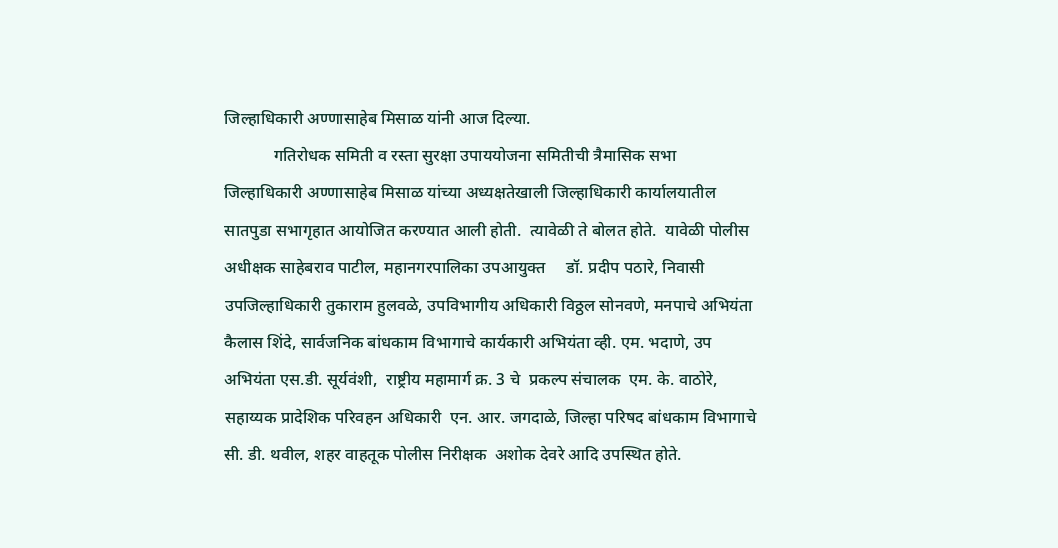जिल्हाधिकारी अण्णासाहेब मिसाळ यांनी आज दिल्या.
            गतिरोधक समिती व रस्ता सुरक्षा उपाययोजना समितीची त्रैमासिक सभा जिल्हाधिकारी अण्णासाहेब मिसाळ यांच्या अध्यक्षतेखाली जिल्हाधिकारी कार्यालयातील सातपुडा सभागृहात आयोजित करण्यात आली होती.  त्यावेळी ते बोलत होते.  यावेळी पोलीस अधीक्षक साहेबराव पाटील, महानगरपालिका उपआयुक्त     डॉ. प्रदीप पठारे, निवासी उपजिल्हाधिकारी तुकाराम हुलवळे, उपविभागीय अधिकारी विठ्ठल सोनवणे, मनपाचे अभियंता कैलास शिंदे, सार्वजनिक बांधकाम विभागाचे कार्यकारी अभियंता व्ही. एम. भदाणे, उप अभियंता एस.डी. सूर्यवंशी,  राष्ट्रीय महामार्ग क्र. 3 चे  प्रकल्प संचालक  एम. के. वाठोरे,  सहाय्यक प्रादेशिक परिवहन अधिकारी  एन. आर. जगदाळे, जिल्हा परिषद बांधकाम विभागाचे सी. डी. थवील, शहर वाहतूक पोलीस निरीक्षक  अशोक देवरे आदि उपस्थित होते.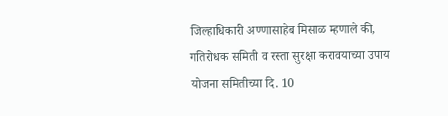जिल्हाधिकारी अण्णासाहेब मिसाळ म्हणाले की, गतिरोधक समिती व रस्ता सुरक्षा करावयाच्या उपाय योजना समितीच्या दि. 10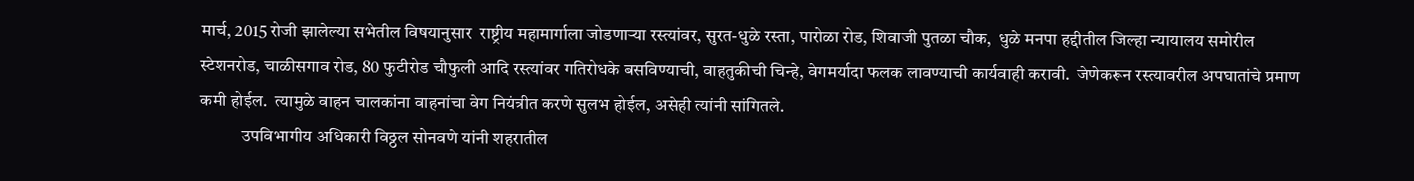मार्च, 2015 रोजी झालेल्या सभेतील विषयानुसार  राष्ट्रीय महामार्गाला जोडणाऱ्या रस्त्यांवर, सुरत-धुळे रस्ता, पारोळा रोड, शिवाजी पुतळा चौक,  धुळे मनपा हद्दीतील जिल्हा न्यायालय समोरील स्टेशनरोड, चाळीसगाव रोड, 80 फुटीरोड चौफुली आदि रस्त्यांवर गतिरोधके बसविण्याची, वाहतुकीची चिन्हे, वेगमर्यादा फलक लावण्याची कार्यवाही करावी.  जेणेकरून रस्त्यावरील अपघातांचे प्रमाण कमी होईल.  त्यामुळे वाहन चालकांना वाहनांचा वेग नियंत्रीत करणे सुलभ होईल, असेही त्यांनी सांगितले.
            उपविभागीय अधिकारी विठ्ठल सोनवणे यांनी शहरातील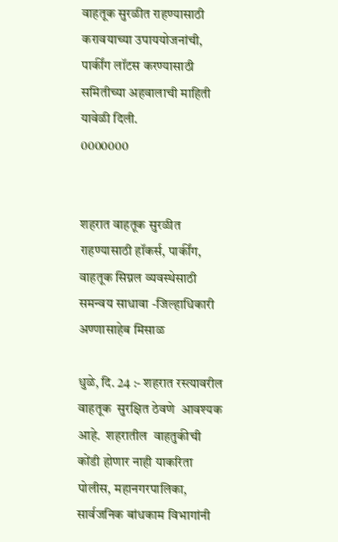वाहतूक सुरळीत राहण्यासाठी करावयाच्या उपाययोजनांची, पार्कींग लॉटस करण्यासाठी समितीच्या अहवालाची माहिती  यावेळी दिली.
0000000


शहरात वाहतूक सुरळीत राहण्यासाठी हॉकर्स, पार्कींग, वाहतूक सिग्नल व्यवस्थेसाठी समन्वय साधावा -जिल्हाधिकारी अण्णासाहेब मिसाळ

धुळे, दि. 24 :- शहरात रस्त्यावरील वाहतूक  सुरक्षित ठेवणे  आवश्यक आहे.  शहरातील  वाहतुकीची कोंडी होणार नाही याकरिता पोलीस, महानगरपालिका, सार्वजनिक बांधकाम विभागांनी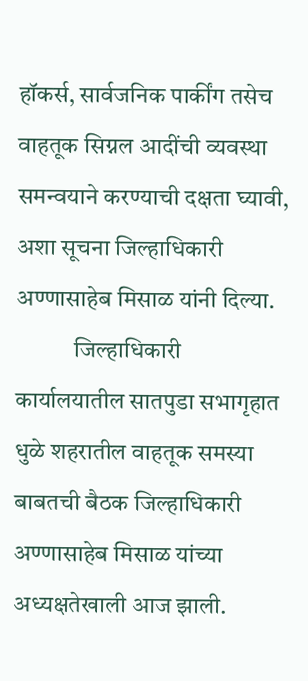हॉकर्स, सार्वजनिक पार्कींग तसेच वाहतूक सिग्नल आदींची व्यवस्था समन्वयाने करण्याची दक्षता घ्यावी, अशा सूचना जिल्हाधिकारी अण्णासाहेब मिसाळ यांनी दिल्या.
            जिल्हाधिकारी कार्यालयातील सातपुडा सभागृहात धुळे शहरातील वाहतूक समस्या बाबतची बैठक जिल्हाधिकारी अण्णासाहेब मिसाळ यांच्या अध्यक्षतेखाली आज झाली.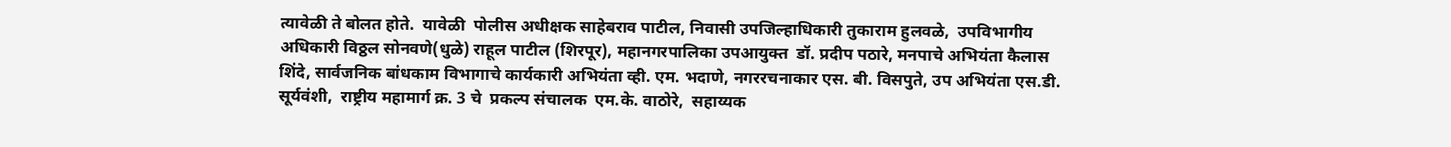त्यावेळी ते बोलत होते.  यावेळी  पोलीस अधीक्षक साहेबराव पाटील, निवासी उपजिल्हाधिकारी तुकाराम हुलवळे,  उपविभागीय अधिकारी विठ्ठल सोनवणे(धुळे) राहूल पाटील (शिरपूर), महानगरपालिका उपआयुक्त  डॉ. प्रदीप पठारे, मनपाचे अभियंता कैलास शिंदे, सार्वजनिक बांधकाम विभागाचे कार्यकारी अभियंता व्ही. एम. भदाणे, नगररचनाकार एस. बी. विसपुते, उप अभियंता एस.डी. सूर्यवंशी,  राष्ट्रीय महामार्ग क्र. 3 चे  प्रकल्प संचालक  एम.के. वाठोरे,  सहाय्यक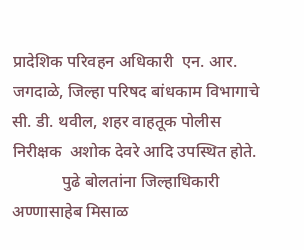प्रादेशिक परिवहन अधिकारी  एन. आर. जगदाळे, जिल्हा परिषद बांधकाम विभागाचे सी. डी. थवील, शहर वाहतूक पोलीस निरीक्षक  अशोक देवरे आदि उपस्थित होते.
            पुढे बोलतांना जिल्हाधिकारी अण्णासाहेब मिसाळ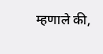म्हणाले की,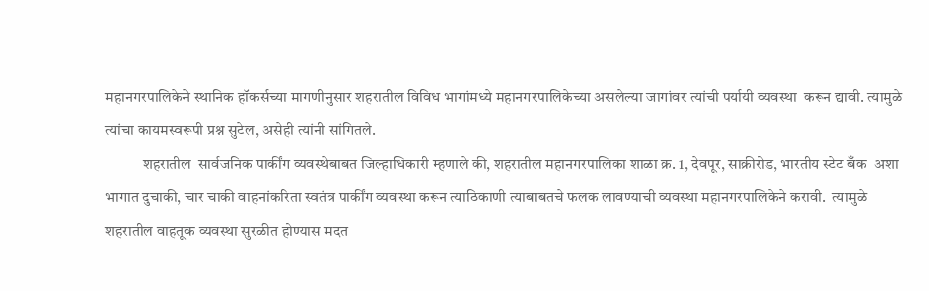महानगरपालिकेने स्थानिक हॉकर्सच्या मागणीनुसार शहरातील विविध भागांमध्ये महानगरपालिकेच्या असलेल्या जागांवर त्यांची पर्यायी व्यवस्था  करून द्यावी. त्यामुळे त्यांचा कायमस्वरूपी प्रश्न सुटेल, असेही त्यांनी सांगितले.
            शहरातील  सार्वजनिक पार्कींग व्यवस्थेबाबत जिल्हाधिकारी म्हणाले की, शहरातील महानगरपालिका शाळा क्र. 1, देवपूर, साक्रीरोड, भारतीय स्टेट बँक  अशा भागात दुचाकी, चार चाकी वाहनांकरिता स्वतंत्र पार्कींग व्यवस्था करून त्याठिकाणी त्याबाबतचे फलक लावण्याची व्यवस्था महानगरपालिकेने करावी.  त्यामुळे शहरातील वाहतूक व्यवस्था सुरळीत होण्यास मदत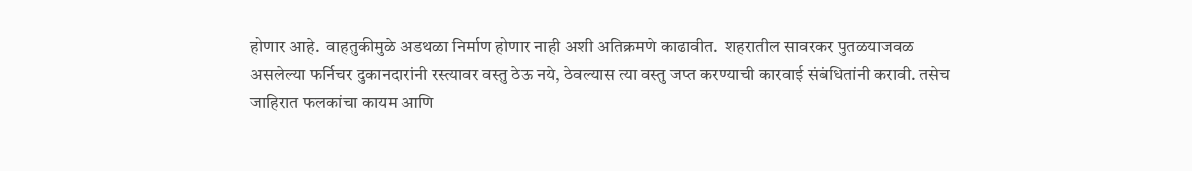होणार आहे.  वाहतुकीमुळे अडथळा निर्माण होणार नाही अशी अतिक्रमणे काढावीत.  शहरातील सावरकर पुतळयाजवळ असलेल्या फर्निचर दुकानदारांनी रस्त्यावर वस्तु ठेऊ नये, ठेवल्यास त्या वस्तु जप्त करण्याची कारवाई संबंधितांनी करावी. तसेच जाहिरात फलकांचा कायम आणि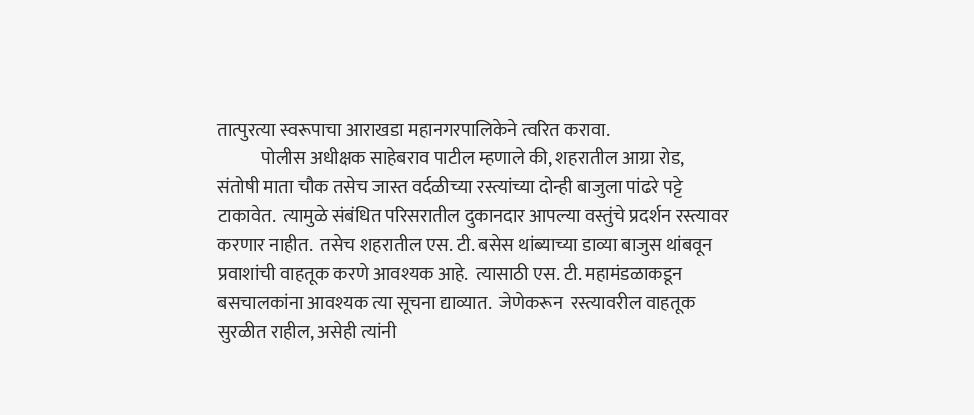तात्पुरत्या स्वरूपाचा आराखडा महानगरपालिकेने त्वरित करावा.
            पोलीस अधीक्षक साहेबराव पाटील म्हणाले की, शहरातील आग्रा रोड, संतोषी माता चौक तसेच जास्त वर्दळीच्या रस्त्यांच्या दोन्ही बाजुला पांढरे पट्टे टाकावेत.  त्यामुळे संबंधित परिसरातील दुकानदार आपल्या वस्तुंचे प्रदर्शन रस्त्यावर करणार नाहीत.  तसेच शहरातील एस. टी. बसेस थांब्याच्या डाव्या बाजुस थांबवून प्रवाशांची वाहतूक करणे आवश्यक आहे.  त्यासाठी एस. टी. महामंडळाकडून बसचालकांना आवश्यक त्या सूचना द्याव्यात.  जेणेकरून  रस्त्यावरील वाहतूक सुरळीत राहील, असेही त्यांनी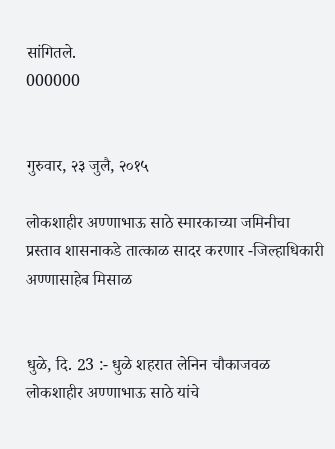सांगितले.
000000


गुरुवार, २३ जुलै, २०१५

लोकशाहीर अण्णाभाऊ साठे स्मारकाच्या जमिनीचा प्रस्ताव शासनाकडे तात्काळ सादर करणार -जिल्हाधिकारी अण्णासाहेब मिसाळ


धुळे, दि. 23 :- धुळे शहरात लेनिन चौकाजवळ लोकशाहीर अण्णाभाऊ साठे यांचे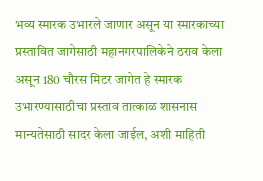भव्य स्मारक उभारले जाणार असून या स्मारकाच्या प्रस्तावित जागेसाठी महानगरपालिकेने ठराव केला असून 180 चौरस मिटर जागेत हे स्मारक उभारण्यासाठीचा प्रस्ताव तात्काळ शासनास मान्यतेसाठी सादर केला जाईल, अशी माहिती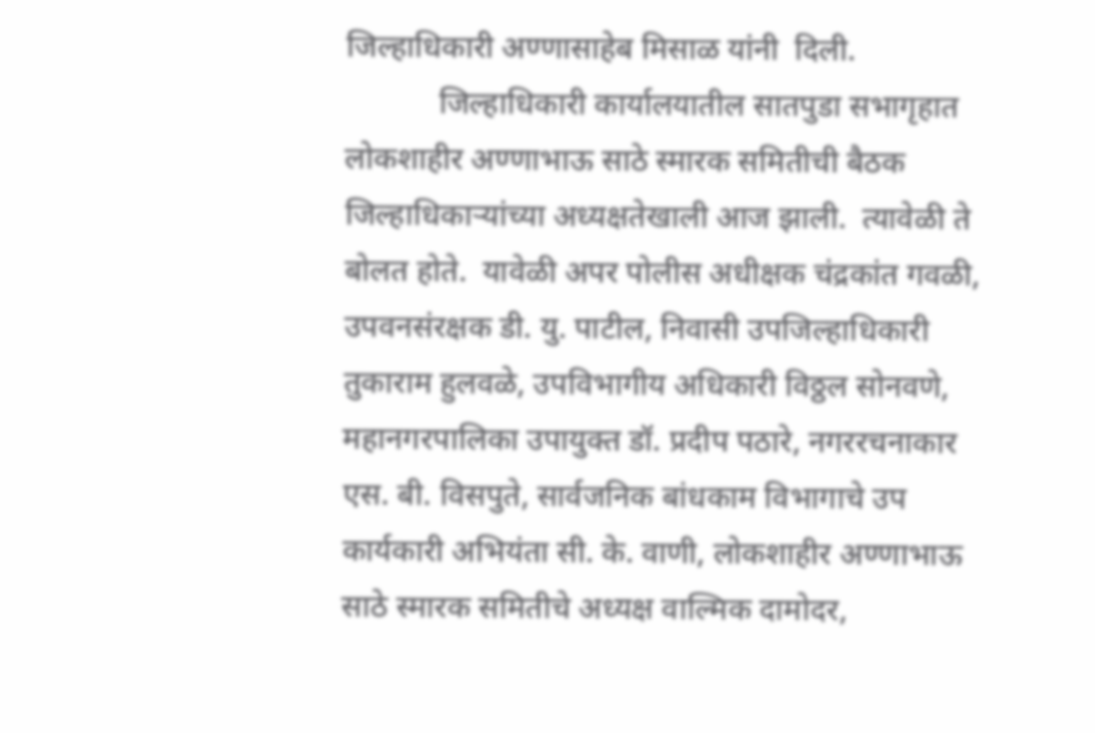जिल्हाधिकारी अण्णासाहेब मिसाळ यांनी  दिली.
            जिल्हाधिकारी कार्यालयातील सातपुडा सभागृहात लोकशाहीर अण्णाभाऊ साठे स्मारक समितीची बैठक जिल्हाधिकाऱ्यांच्या अध्यक्षतेखाली आज झाली.  त्यावेळी ते बोलत होते.  यावेळी अपर पोलीस अधीक्षक चंद्रकांत गवळी, उपवनसंरक्षक डी. यु. पाटील, निवासी उपजिल्हाधिकारी तुकाराम हुलवळे, उपविभागीय अधिकारी विठ्ठल सोनवणे, महानगरपालिका उपायुक्त डॉ. प्रदीप पठारे, नगररचनाकार एस. बी. विसपुते, सार्वजनिक बांधकाम विभागाचे उप कार्यकारी अभियंता सी. के. वाणी, लोकशाहीर अण्णाभाऊ साठे स्मारक समितीचे अध्यक्ष वाल्मिक दामोदर,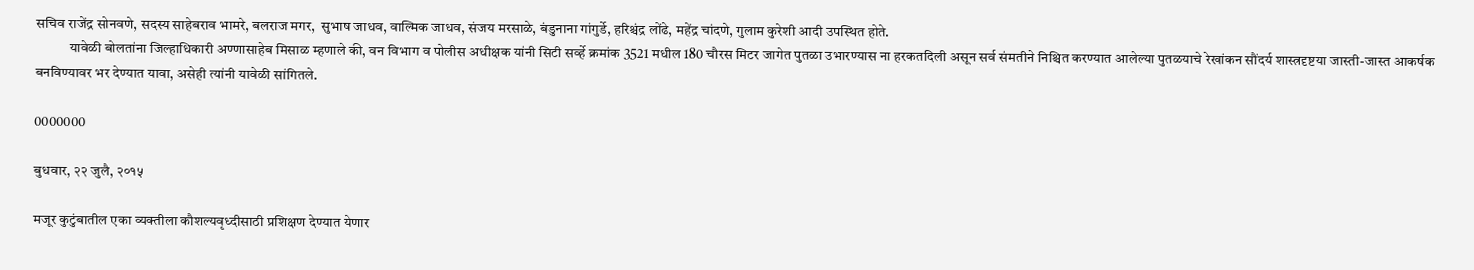सचिव राजेंद्र सोनवणे, सदस्य साहेबराव भामरे, बलराज मगर,  सुभाष जाधव, वाल्मिक जाधव, संजय मरसाळे, बंडुनाना गांगुर्डे, हरिश्चंद्र लोंढे, महेंद्र चांदणे, गुलाम कुरेशी आदी उपस्थित होते.
            यावेळी बोलतांना जिल्हाधिकारी अण्णासाहेब मिसाळ म्हणाले की, वन विभाग व पोलीस अधीक्षक यांनी सिटी सर्व्हे क्रमांक 3521 मधील 180 चौरस मिटर जागेत पुतळा उभारण्यास ना हरकतदिली असून सर्व संमतीने निश्चित करण्यात आलेल्या पुतळयाचे रेखांकन सौंदर्य शास्त्रदृष्टया जास्ती-जास्त आकर्षक बनविण्यावर भर देण्यात यावा, असेही त्यांनी यावेळी सांगितले.

0000000

बुधवार, २२ जुलै, २०१५

मजूर कुटुंबातील एका व्यक्तीला कौशल्यवृध्दीसाठी प्रशिक्षण देण्यात येणार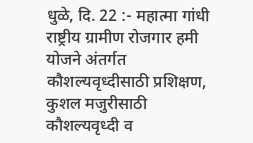धुळे, दि. 22 :- महात्मा गांधी राष्ट्रीय ग्रामीण रोजगार हमी योजने अंतर्गत  कौशल्यवृध्दीसाठी प्रशिक्षण, कुशल मजुरीसाठी कौशल्यवृध्दी व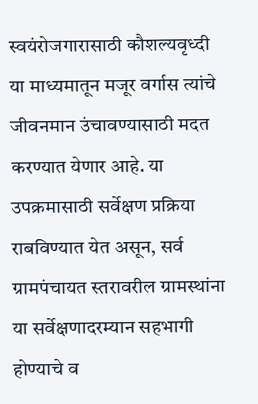स्वयंरोजगारासाठी कौशल्यवृध्दी या माध्यमातून मजूर वर्गास त्यांचे जीवनमान उंचावण्यासाठी मदत करण्यात येणार आहे. या उपक्रमासाठी सर्वेक्षण प्रक्रिया राबविण्यात येत असून, सर्व ग्रामपंचायत स्तरावरील ग्रामस्थांना या सर्वेक्षणादरम्यान सहभागी होण्याचे व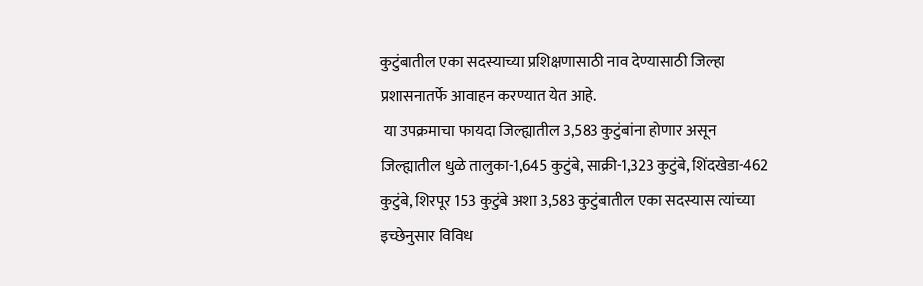कुटुंबातील एका सदस्याच्या प्रशिक्षणासाठी नाव देण्यासाठी जिल्हा प्रशासनातर्फे आवाहन करण्यात येत आहे.
 या उपक्रमाचा फायदा जिल्ह्यातील 3,583 कुटुंबांना होणार असून जिल्ह्यातील धुळे तालुका-1,645 कुटुंबे, साक्री-1,323 कुटुंबे, शिंदखेडा-462 कुटुंबे, शिरपूर 153 कुटुंबे अशा 3,583 कुटुंबातील एका सदस्यास त्यांच्या इच्छेनुसार विविध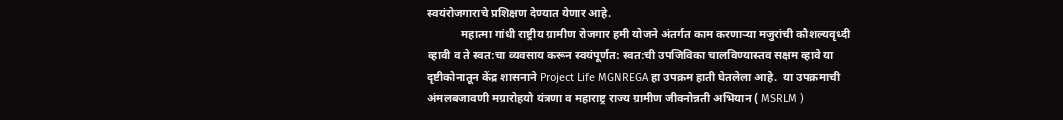स्वयंरोजगाराचे प्रशिक्षण देण्यात येणार आहे.
            महात्मा गांधी राष्ट्रीय ग्रामीण रोजगार हमी योजने अंतर्गत काम करणाऱ्या मजुरांची कौशल्यवृध्दी व्हावी व ते स्वत:चा व्यवसाय करून स्वयंपूर्णत: स्वत:ची उपजिविका चालविण्यास्तव सक्षम व्हावे या दृष्टीकोनातून केंद्र शासनाने Project Life MGNREGA हा उपक्रम हाती घेतलेला आहे.  या उपक्रमाची अंमलबजावणी मग्रारोहयो यंत्रणा व महाराष्ट्र राज्य ग्रामीण जीवनोन्नती अभियान ( MSRLM )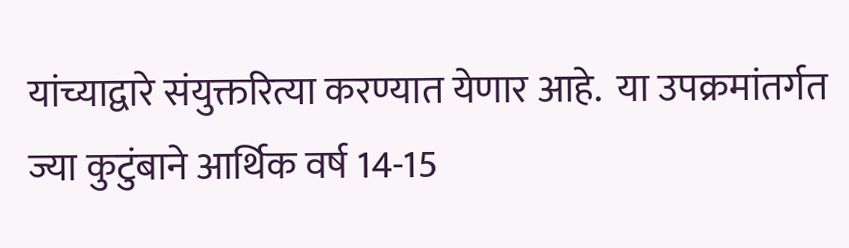यांच्याद्वारे संयुक्तरित्या करण्यात येणार आहे.  या उपक्रमांतर्गत ज्या कुटुंबाने आर्थिक वर्ष 14-15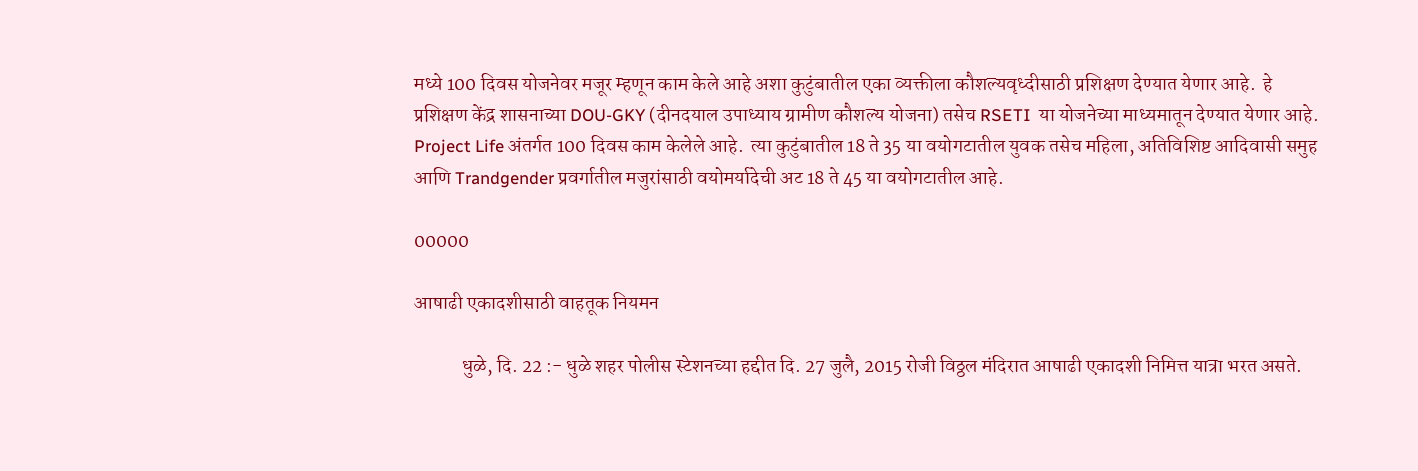मध्ये 100 दिवस योजनेवर मजूर म्हणून काम केले आहे अशा कुटुंबातील एका व्यक्तीला कौशल्यवृध्दीसाठी प्रशिक्षण देण्यात येणार आहे.  हे प्रशिक्षण केंद्र शासनाच्या DOU-GKY (दीनदयाल उपाध्याय ग्रामीण कौशल्य योजना) तसेच RSETI  या योजनेच्या माध्यमातून देण्यात येणार आहे.  Project Life अंतर्गत 100 दिवस काम केलेले आहे.  त्या कुटुंबातील 18 ते 35 या वयोगटातील युवक तसेच महिला, अतिविशिष्ट आदिवासी समुह आणि Trandgender प्रवर्गातील मजुरांसाठी वयोमर्यादेची अट 18 ते 45 या वयोगटातील आहे.

00000

आषाढी एकादशीसाठी वाहतूक नियमन

            धुळे, दि. 22 :- धुळे शहर पोलीस स्टेशनच्या हद्दीत दि. 27 जुलै, 2015 रोजी विठ्ठल मंदिरात आषाढी एकादशी निमित्त यात्रा भरत असते.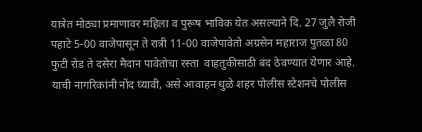यात्रेत मोठ्या प्रमाणावर महिला व पुरूष भाविक येत असल्याने दि. 27 जुलै रोजी पहाटे 5-00 वाजेपासून ते रात्री 11-00 वाजेपावेतो अग्रसेन महाराज पुतळा 80 फुटी रोड ते दसेरा मैदान पावेतोचा रस्ता  वाहतुकीसाठी बंद ठेवण्यात येणार आहे. याची नागरिकांनी नोंद घ्यावी, असे आवाहन धुळे शहर पोलीस स्टेशनचे पोलीस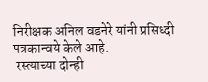निरीक्षक अनिल वडनेरे यांनी प्रसिध्दी पत्रकान्वये केले आहे.
 रस्त्याच्या दोन्ही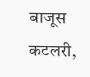बाजूस कटलरी,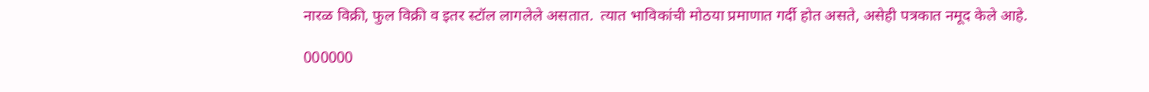नारळ विक्री, फुल विक्री व इतर स्टॉल लागलेले असतात.  त्यात भाविकांची मोठया प्रमाणात गर्दी होत असते, असेही पत्रकात नमूद केले आहे.

000000